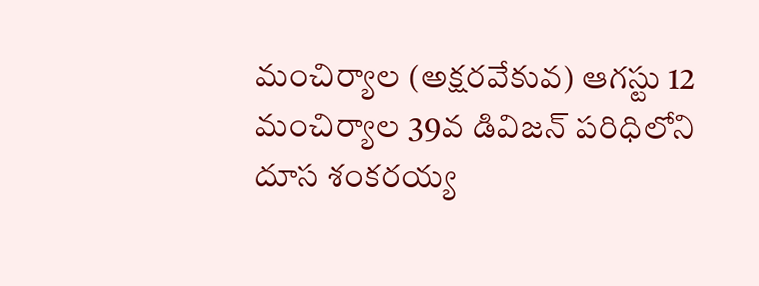మంచిర్యాల (అక్షరవేకువ) ఆగస్టు 12
మంచిర్యాల 39వ డివిజన్ పరిధిలోని దూస శంకరయ్య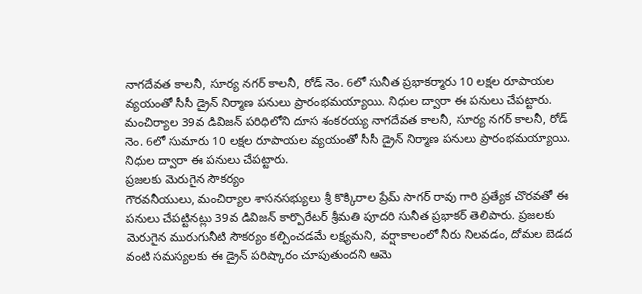నాగదేవత కాలనీ, సూర్య నగర్ కాలనీ, రోడ్ నెం. 6లో సునీత ప్రభాకర్మారు 10 లక్షల రూపాయల వ్యయంతో సీసీ డ్రైన్ నిర్మాణ పనులు ప్రారంభమయ్యాయి. నిధుల ద్వారా ఈ పనులు చేపట్టారు.
మంచిర్యాల 39వ డివిజన్ పరిధిలోని దూస శంకరయ్య నాగదేవత కాలనీ, సూర్య నగర్ కాలనీ, రోడ్ నెం. 6లో సుమారు 10 లక్షల రూపాయల వ్యయంతో సీసీ డ్రైన్ నిర్మాణ పనులు ప్రారంభమయ్యాయి. నిధుల ద్వారా ఈ పనులు చేపట్టారు.
ప్రజలకు మెరుగైన సౌకర్యం
గౌరవనీయులు, మంచిర్యాల శాసనసభ్యులు శ్రీ కొక్కిరాల ప్రేమ్ సాగర్ రావు గారి ప్రత్యేక చొరవతో ఈ పనులు చేపట్టినట్లు 39వ డివిజన్ కార్పొరేటర్ శ్రీమతి పూదరి సునీత ప్రభాకర్ తెలిపారు. ప్రజలకు మెరుగైన మురుగునీటి సౌకర్యం కల్పించడమే లక్ష్యమని, వర్షాకాలంలో నీరు నిలవడం, దోమల బెడద వంటి సమస్యలకు ఈ డ్రైన్ పరిష్కారం చూపుతుందని ఆమె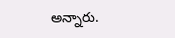అన్నారు.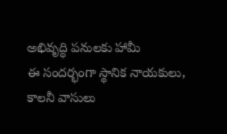అభివృద్ధి పనులకు హామీ
ఈ సందర్భంగా స్థానిక నాయకులు, కాలనీ వాసులు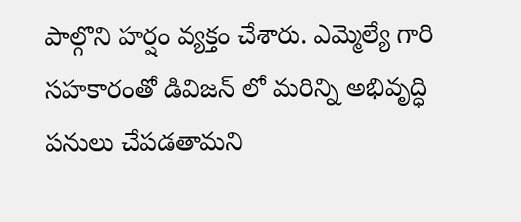పాల్గొని హర్షం వ్యక్తం చేశారు. ఎమ్మెల్యే గారి సహకారంతో డివిజన్ లో మరిన్ని అభివృద్ధి పనులు చేపడతామని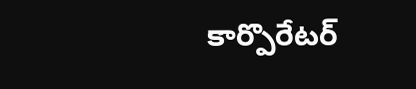కార్పొరేటర్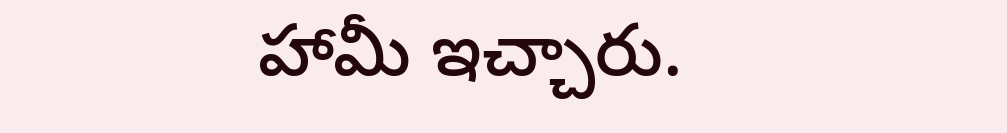హామీ ఇచ్చారు.